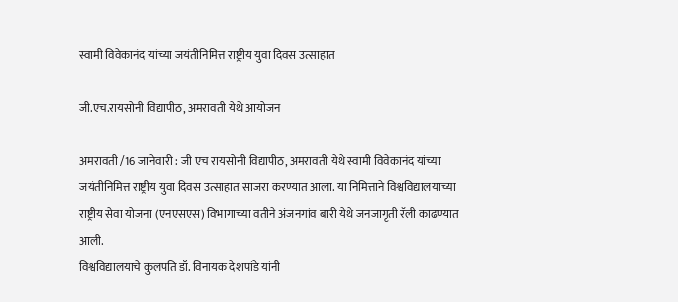स्वामी विवेकानंद यांच्या जयंतीनिमित्त राष्ट्रीय युवा दिवस उत्साहात

जी.एच.रायसोनी विद्यापीठ, अमरावती येथे आयोजन

अमरावती /16 जानेवारी : जी एच रायसोनी विद्यापीठ, अमरावती येथे स्वामी विवेकानंद यांच्या जयंतीनिमित्त राष्ट्रीय युवा दिवस उत्साहात साजरा करण्यात आला. या निमित्ताने विश्वविद्यालयाच्या राष्ट्रीय सेवा योजना (एनएसएस) विभागाच्या वतीने अंजनगांव बारी येथे जनजागृती रॅली काढण्यात आली.
विश्वविद्यालयाचे कुलपति डॉ. विनायक देशपांडे यांनी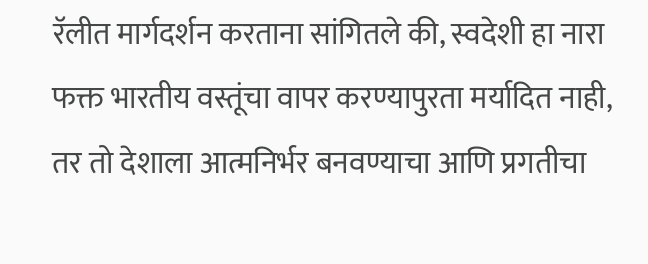रॅलीत मार्गदर्शन करताना सांगितले की, स्वदेशी हा नारा फक्त भारतीय वस्तूंचा वापर करण्यापुरता मर्यादित नाही, तर तो देशाला आत्मनिर्भर बनवण्याचा आणि प्रगतीचा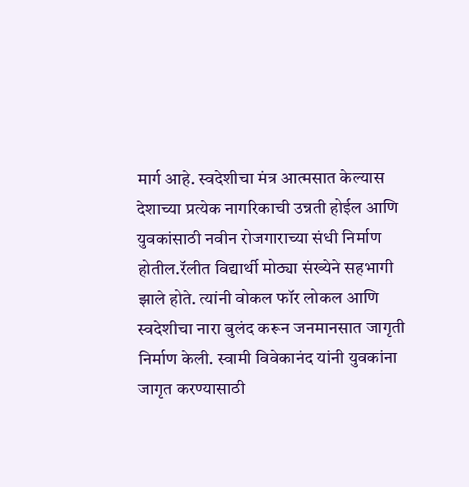मार्ग आहे. स्वदेशीचा मंत्र आत्मसात केल्यास देशाच्या प्रत्येक नागरिकाची उन्नती होईल आणि युवकांसाठी नवीन रोजगाराच्या संधी निर्माण होतील.रॅलीत विद्यार्थी मोठ्या संख्येने सहभागी झाले होते. त्यांनी वोकल फॉर लोकल आणि स्वदेशीचा नारा बुलंद करून जनमानसात जागृती निर्माण केली. स्वामी विवेकानंद यांनी युवकांना जागृत करण्यासाठी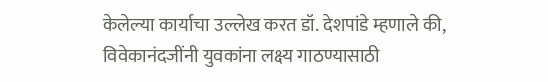केलेल्या कार्याचा उल्लेख करत डॉ. देशपांडे म्हणाले की, विवेकानंदजींनी युवकांना लक्ष्य गाठण्यासाठी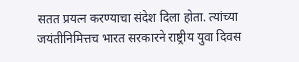सतत प्रयत्न करण्याचा संदेश दिला होता. त्यांच्या जयंतीनिमित्तच भारत सरकारने राष्ट्रीय युवा दिवस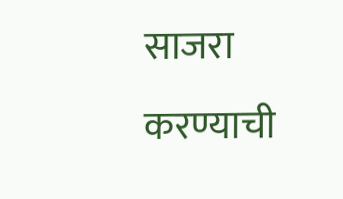साजरा करण्याची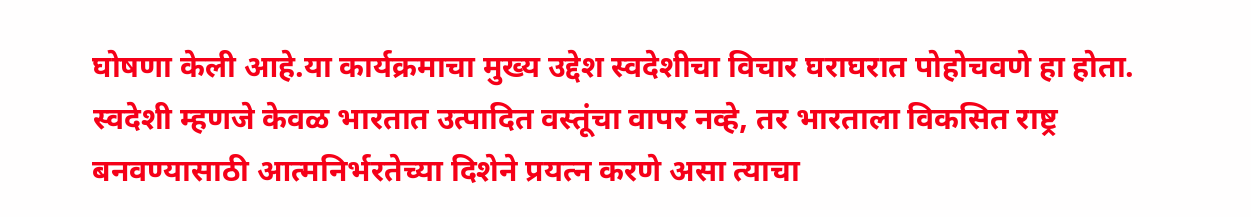घोषणा केली आहे.या कार्यक्रमाचा मुख्य उद्देश स्वदेशीचा विचार घराघरात पोहोचवणे हा होता. स्वदेशी म्हणजे केवळ भारतात उत्पादित वस्तूंचा वापर नव्हे, तर भारताला विकसित राष्ट्र बनवण्यासाठी आत्मनिर्भरतेच्या दिशेने प्रयत्न करणे असा त्याचा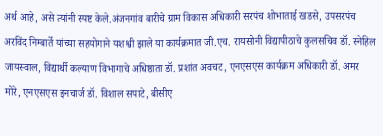अर्थ आहे, असे त्यांनी स्पष्ट केले.अंजनगांव बारीचे ग्राम विकास अधिकारी सरपंच शोभाताई खडसे, उपसरपंच अरविंद निम्बार्ते यांच्या सहयोगाने यशश्वी झाले या कार्यक्रमात जी.एच. रायसोनी विद्यापीठाचे कुलसचिव डॉ. स्नेहिल जायस्वाल, विद्यार्थी कल्याण विभागाचे अधिष्ठाता डॉ. प्रशांत अवचट, एनएसएस कार्यक्रम अधिकारी डॉ. अमर मोरे, एनएसएस इनचार्ज डॉ. विशाल सपाटे, बीसीए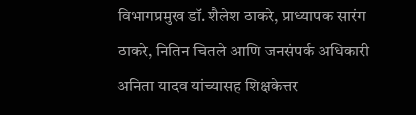विभागप्रमुख डॉ. शैलेश ठाकरे, प्राध्यापक सारंग ठाकरे, नितिन चितले आणि जनसंपर्क अधिकारी अनिता यादव यांच्यासह शिक्षकेत्तर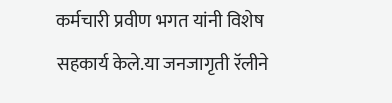कर्मचारी प्रवीण भगत यांनी विशेष सहकार्य केले.या जनजागृती रॅलीने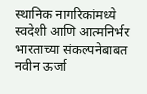स्थानिक नागरिकांमध्ये स्वदेशी आणि आत्मनिर्भर भारताच्या संकल्पनेबाबत नवीन ऊर्जा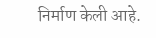निर्माण केली आहे.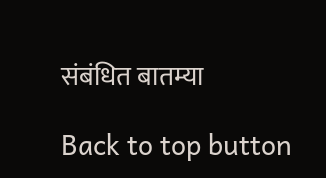संबंधित बातम्या

Back to top button